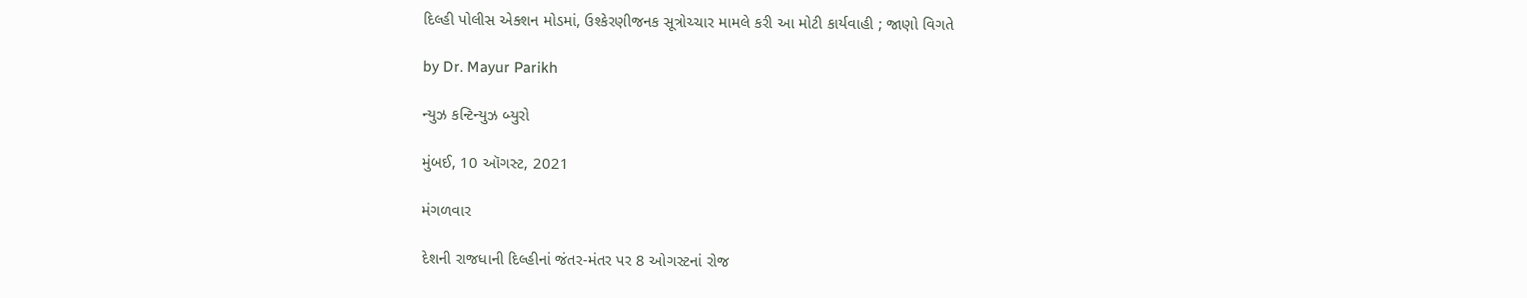દિલ્હી પોલીસ એક્શન મોડમાં, ઉશ્કેરણીજનક સૂત્રોચ્ચાર મામલે કરી આ મોટી કાર્યવાહી ; જાણો વિગતે

by Dr. Mayur Parikh

ન્યુઝ કન્ટિન્યુઝ બ્યુરો

મુંબઈ, 10 ઑગસ્ટ, 2021

મંગળવાર

દેશની રાજધાની દિલ્હીનાં જંતર-મંતર પર 8 ઓગસ્ટનાં રોજ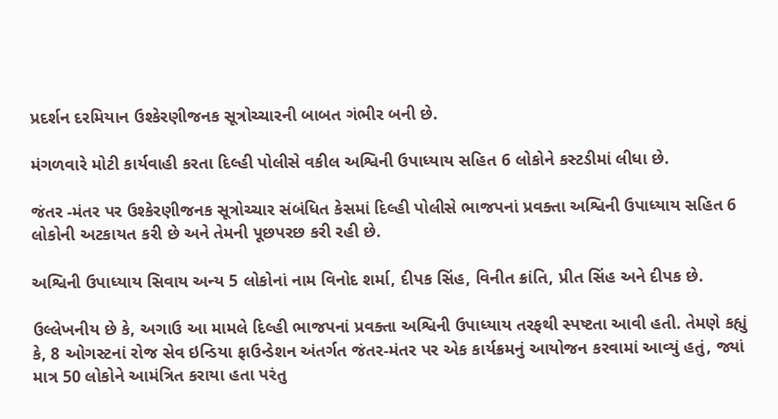પ્રદર્શન દરમિયાન ઉશ્કેરણીજનક સૂત્રોચ્ચારની બાબત ગંભીર બની છે.

મંગળવારે મોટી કાર્યવાહી કરતા દિલ્હી પોલીસે વકીલ અશ્વિની ઉપાધ્યાય સહિત 6 લોકોને કસ્ટડીમાં લીધા છે.

જંતર -મંતર પર ઉશ્કેરણીજનક સૂત્રોચ્ચાર સંબંધિત કેસમાં દિલ્હી પોલીસે ભાજપનાં પ્રવક્તા અશ્વિની ઉપાધ્યાય સહિત 6 લોકોની અટકાયત કરી છે અને તેમની પૂછપરછ કરી રહી છે.

અશ્વિની ઉપાધ્યાય સિવાય અન્ય 5 લોકોનાં નામ વિનોદ શર્મા, દીપક સિંહ, વિનીત ક્રાંતિ, પ્રીત સિંહ અને દીપક છે.

ઉલ્લેખનીય છે કે, અગાઉ આ મામલે દિલ્હી ભાજપનાં પ્રવક્તા અશ્વિની ઉપાધ્યાય તરફથી સ્પષ્ટતા આવી હતી. તેમણે કહ્યું કે, 8 ઓગસ્ટનાં રોજ સેવ ઇન્ડિયા ફાઉન્ડેશન અંતર્ગત જંતર-મંતર પર એક કાર્યક્રમનું આયોજન કરવામાં આવ્યું હતું, જ્યાં માત્ર 50 લોકોને આમંત્રિત કરાયા હતા પરંતુ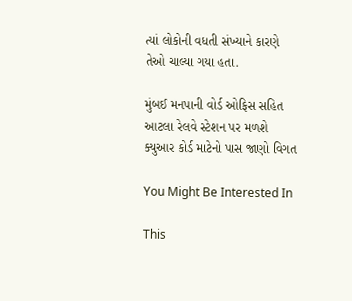ત્યાં લોકોની વધતી સંખ્યાને કારણે તેઓ ચાલ્યા ગયા હતા.

મુંબઈ મનપાની વોર્ડ ઓફિસ સહિત આટલા રેલવે સ્ટેશન પર મળશે ક્યુઆર કોર્ડ માટેનો પાસ જાણો વિગત

You Might Be Interested In

This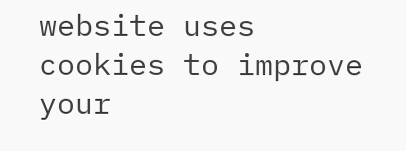website uses cookies to improve your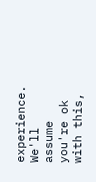experience. We'll assume you're ok with this,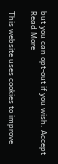but you can opt-out if you wish. Accept Read More

This website uses cookies to improve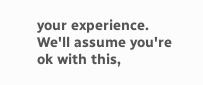your experience. We'll assume you're ok with this,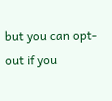but you can opt-out if you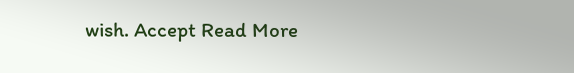wish. Accept Read More